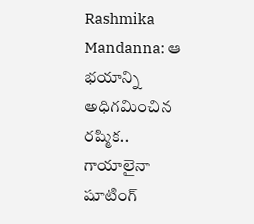Rashmika Mandanna: ఆ భయాన్ని అధిగమించిన రష్మిక.. గాయాలైనా షూటింగ్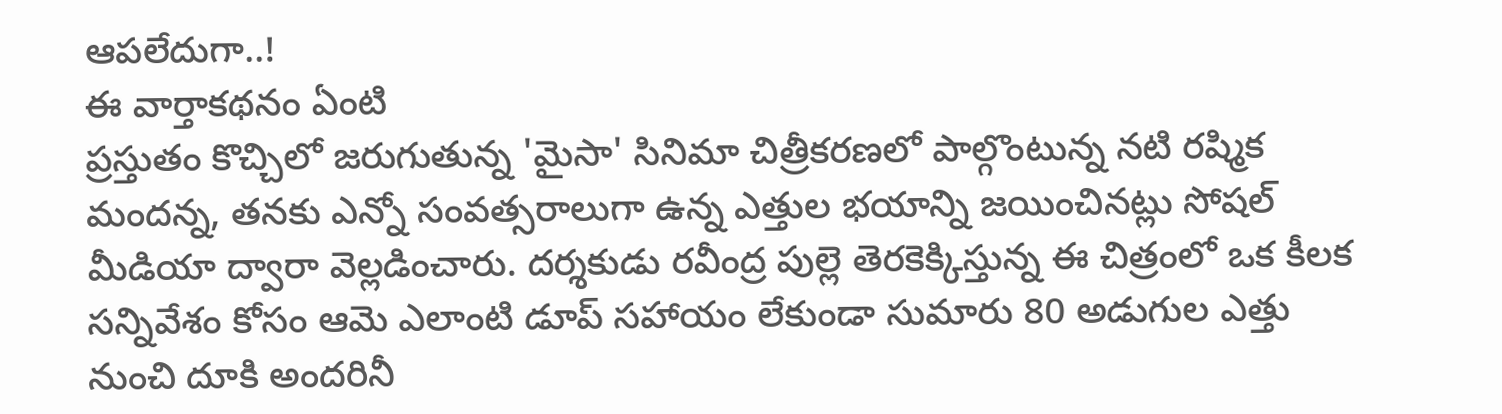ఆపలేదుగా..!
ఈ వార్తాకథనం ఏంటి
ప్రస్తుతం కొచ్చిలో జరుగుతున్న 'మైసా' సినిమా చిత్రీకరణలో పాల్గొంటున్న నటి రష్మిక మందన్న, తనకు ఎన్నో సంవత్సరాలుగా ఉన్న ఎత్తుల భయాన్ని జయించినట్లు సోషల్ మీడియా ద్వారా వెల్లడించారు. దర్శకుడు రవీంద్ర పుల్లె తెరకెక్కిస్తున్న ఈ చిత్రంలో ఒక కీలక సన్నివేశం కోసం ఆమె ఎలాంటి డూప్ సహాయం లేకుండా సుమారు 80 అడుగుల ఎత్తు నుంచి దూకి అందరినీ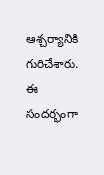ఆశ్చర్యానికి గురిచేశారు. ఈ సందర్భంగా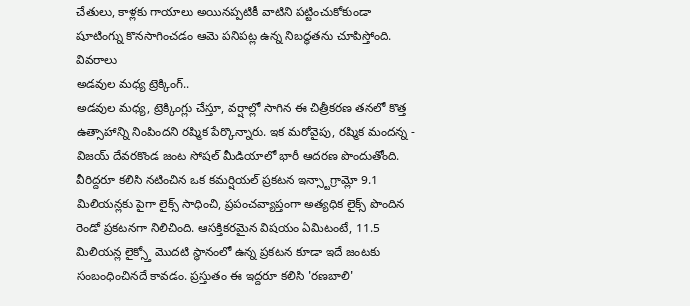చేతులు, కాళ్లకు గాయాలు అయినప్పటికీ వాటిని పట్టించుకోకుండా షూటింగ్ను కొనసాగించడం ఆమె పనిపట్ల ఉన్న నిబద్ధతను చూపిస్తోంది.
వివరాలు
అడవుల మధ్య ట్రెక్కింగ్..
అడవుల మధ్య, ట్రెక్కింగ్లు చేస్తూ, వర్షాల్లో సాగిన ఈ చిత్రీకరణ తనలో కొత్త ఉత్సాహాన్ని నింపిందని రష్మిక పేర్కొన్నారు. ఇక మరోవైపు, రష్మిక మందన్న - విజయ్ దేవరకొండ జంట సోషల్ మీడియాలో భారీ ఆదరణ పొందుతోంది. వీరిద్దరూ కలిసి నటించిన ఒక కమర్షియల్ ప్రకటన ఇన్స్టాగ్రామ్లో 9.1 మిలియన్లకు పైగా లైక్స్ సాధించి, ప్రపంచవ్యాప్తంగా అత్యధిక లైక్స్ పొందిన రెండో ప్రకటనగా నిలిచింది. ఆసక్తికరమైన విషయం ఏమిటంటే, 11.5 మిలియన్ల లైక్స్తో మొదటి స్థానంలో ఉన్న ప్రకటన కూడా ఇదే జంటకు సంబంధించినదే కావడం. ప్రస్తుతం ఈ ఇద్దరూ కలిసి 'రణబాలి'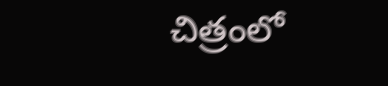చిత్రంలో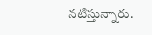నటిస్తున్నారు.